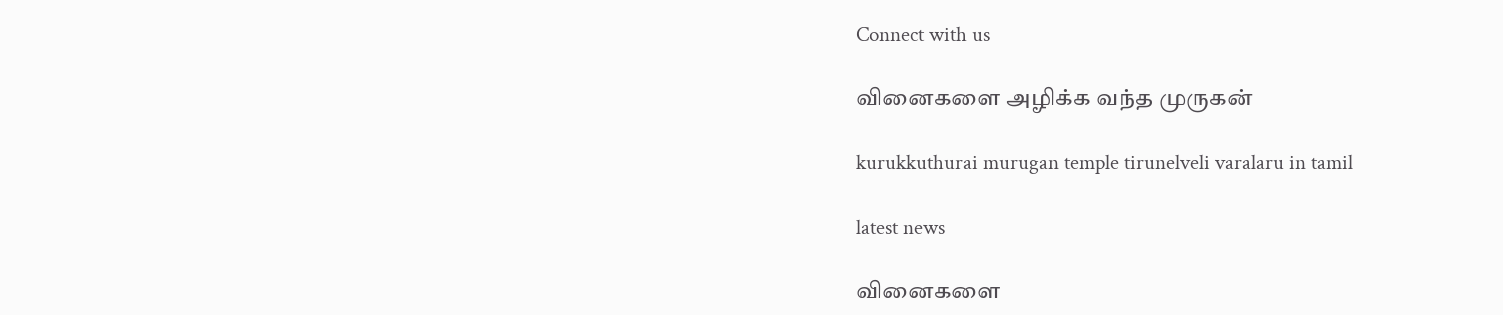Connect with us

வினைகளை அழிக்க வந்த முருகன்

kurukkuthurai murugan temple tirunelveli varalaru in tamil

latest news

வினைகளை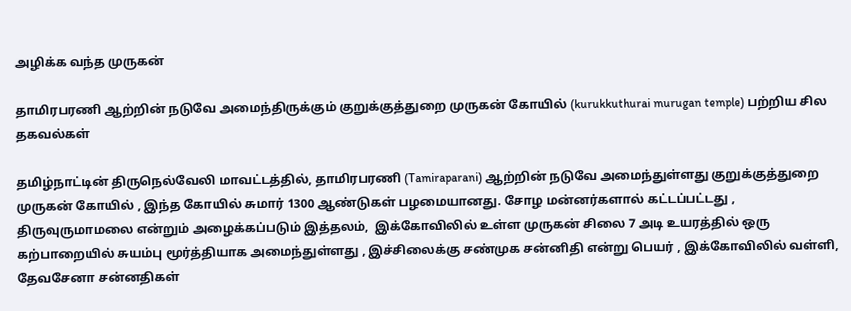அழிக்க வந்த முருகன்

தாமிரபரணி ஆற்றின் நடுவே அமைந்திருக்கும் குறுக்குத்துறை முருகன் கோயில் (kurukkuthurai murugan temple) பற்றிய சில தகவல்கள்

தமிழ்நாட்டின் திருநெல்வேலி மாவட்டத்தில், தாமிரபரணி (Tamiraparani) ஆற்றின் நடுவே அமைந்துள்ளது குறுக்குத்துறை முருகன் கோயில் , இந்த கோயில் சுமார் 1300 ஆண்டுகள் பழமையானது. சோழ மன்னர்களால் கட்டப்பட்டது , திருவுருமாமலை என்றும் அழைக்கப்படும் இத்தலம்,  இக்கோவிலில் உள்ள முருகன் சிலை 7 அடி உயரத்தில் ஒரு கற்பாறையில் சுயம்பு மூர்த்தியாக அமைந்துள்ளது , இச்சிலைக்கு சண்முக சன்னிதி என்று பெயர் , இக்கோவிலில் வள்ளி, தேவசேனா சன்னதிகள்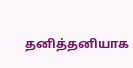தனித்தனியாக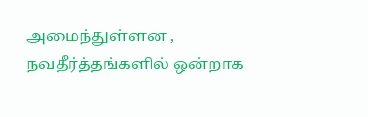அமைந்துள்ளன , நவதீர்த்தங்களில் ஒன்றாக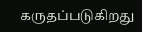கருதப்படுகிறது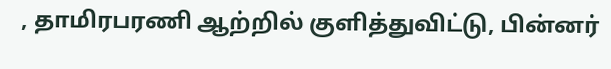, தாமிரபரணி ஆற்றில் குளித்துவிட்டு, பின்னர்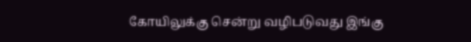கோயிலுக்கு சென்று வழிபடுவது இங்கு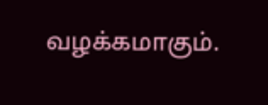வழக்கமாகும்.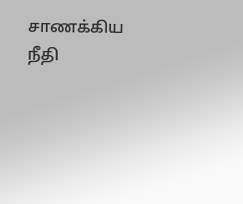சாணக்கிய நீதி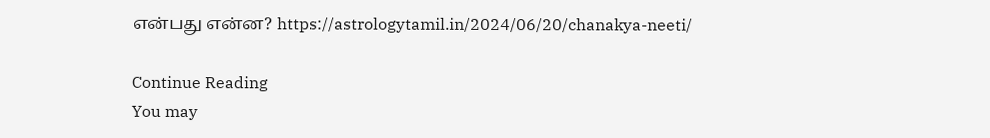என்பது என்ன? https://astrologytamil.in/2024/06/20/chanakya-neeti/

Continue Reading
You may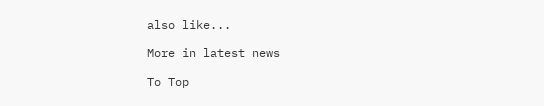also like...

More in latest news

To Top